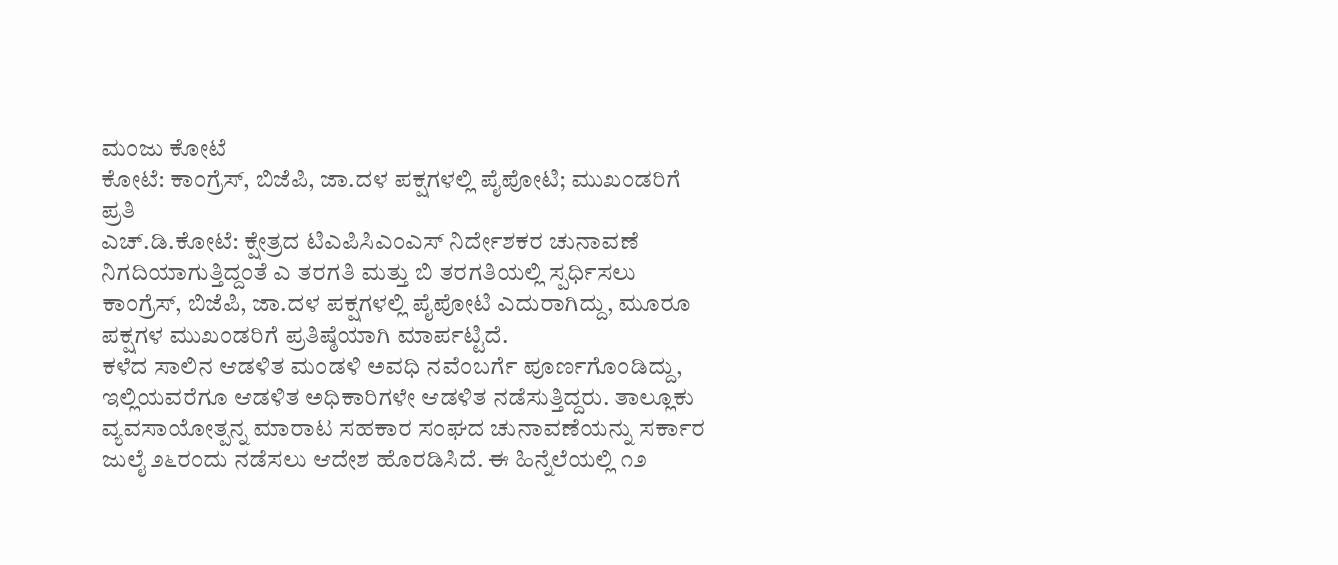ಮಂಜು ಕೋಟೆ
ಕೋಟೆ: ಕಾಂಗ್ರೆಸ್, ಬಿಜೆಪಿ, ಜಾ.ದಳ ಪಕ್ಷಗಳಲ್ಲಿ ಪೈಪೋಟಿ; ಮುಖಂಡರಿಗೆ ಪ್ರತಿ
ಎಚ್.ಡಿ.ಕೋಟೆ: ಕ್ಷೇತ್ರದ ಟಿಎಪಿಸಿಎಂಎಸ್ ನಿರ್ದೇಶಕರ ಚುನಾವಣೆ ನಿಗದಿಯಾಗುತ್ತಿದ್ದಂತೆ ಎ ತರಗತಿ ಮತ್ತು ಬಿ ತರಗತಿಯಲ್ಲಿ ಸ್ಪರ್ಧಿಸಲು ಕಾಂಗ್ರೆಸ್, ಬಿಜೆಪಿ, ಜಾ.ದಳ ಪಕ್ಷಗಳಲ್ಲಿ ಪೈಪೋಟಿ ಎದುರಾಗಿದ್ದು, ಮೂರೂ ಪಕ್ಷಗಳ ಮುಖಂಡರಿಗೆ ಪ್ರತಿಷ್ಠೆಯಾಗಿ ಮಾರ್ಪಟ್ಟಿದೆ.
ಕಳೆದ ಸಾಲಿನ ಆಡಳಿತ ಮಂಡಳಿ ಅವಧಿ ನವೆಂಬರ್ಗೆ ಪೂರ್ಣಗೊಂಡಿದ್ದು, ಇಲ್ಲಿಯವರೆಗೂ ಆಡಳಿತ ಅಧಿಕಾರಿಗಳೇ ಆಡಳಿತ ನಡೆಸುತ್ತಿದ್ದರು. ತಾಲ್ಲೂಕು ವ್ಯವಸಾಯೋತ್ಪನ್ನ ಮಾರಾಟ ಸಹಕಾರ ಸಂಘದ ಚುನಾವಣೆಯನ್ನು ಸರ್ಕಾರ ಜುಲೈ ೨೬ರಂದು ನಡೆಸಲು ಆದೇಶ ಹೊರಡಿಸಿದೆ. ಈ ಹಿನ್ನೆಲೆಯಲ್ಲಿ ೧೨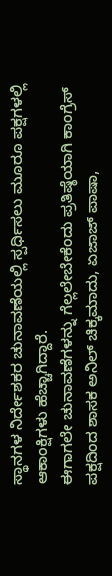ಸ್ಥಾನಗಳ ನಿರ್ದೇಶಕರ ಚುನಾವಣೆಯಲ್ಲಿ ಸ್ಪರ್ಧಿಸಲು ಮೂರೂ ಪಕ್ಷಗಳಲ್ಲಿ ಆಕಾಂಕ್ಷಿಗಳು ಹೆಚ್ಚಾಗಿದ್ದಾರೆ.
ಈಗಾಗಲೇ ಚುನಾವಣೆಗಳನ್ನು ಗೆಲ್ಲಲೇಬೇಕೆಂದು ಪ್ರತಿಷ್ಠೆಯಾಗಿ ಕಾಂಗ್ರೆಸ್ ಪಕ್ಷದಿಂದ ಶಾಸಕ ಅನಿಲ್ ಚಿಕ್ಕಮಾದು, ಏಜಾಜ್ ಪಾಷಾ,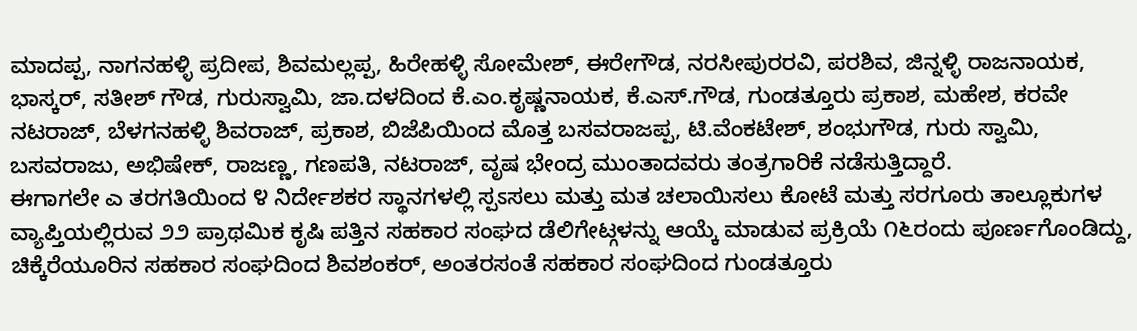ಮಾದಪ್ಪ, ನಾಗನಹಳ್ಳಿ ಪ್ರದೀಪ, ಶಿವಮಲ್ಲಪ್ಪ, ಹಿರೇಹಳ್ಳಿ ಸೋಮೇಶ್, ಈರೇಗೌಡ, ನರಸೀಪುರರವಿ, ಪರಶಿವ, ಜಿನ್ನಳ್ಳಿ ರಾಜನಾಯಕ, ಭಾಸ್ಕರ್, ಸತೀಶ್ ಗೌಡ, ಗುರುಸ್ವಾಮಿ, ಜಾ.ದಳದಿಂದ ಕೆ.ಎಂ.ಕೃಷ್ಣನಾಯಕ, ಕೆ.ಎಸ್.ಗೌಡ, ಗುಂಡತ್ತೂರು ಪ್ರಕಾಶ, ಮಹೇಶ, ಕರವೇ ನಟರಾಜ್, ಬೆಳಗನಹಳ್ಳಿ ಶಿವರಾಜ್, ಪ್ರಕಾಶ, ಬಿಜೆಪಿಯಿಂದ ಮೊತ್ತ ಬಸವರಾಜಪ್ಪ, ಟಿ.ವೆಂಕಟೇಶ್, ಶಂಭುಗೌಡ, ಗುರು ಸ್ವಾಮಿ, ಬಸವರಾಜು, ಅಭಿಷೇಕ್, ರಾಜಣ್ಣ, ಗಣಪತಿ, ನಟರಾಜ್, ವೃಷ ಭೇಂದ್ರ ಮುಂತಾದವರು ತಂತ್ರಗಾರಿಕೆ ನಡೆಸುತ್ತಿದ್ದಾರೆ.
ಈಗಾಗಲೇ ಎ ತರಗತಿಯಿಂದ ೪ ನಿರ್ದೇಶಕರ ಸ್ಥಾನಗಳಲ್ಲಿ ಸ್ಪಽಸಲು ಮತ್ತು ಮತ ಚಲಾಯಿಸಲು ಕೋಟೆ ಮತ್ತು ಸರಗೂರು ತಾಲ್ಲೂಕುಗಳ ವ್ಯಾಪ್ತಿಯಲ್ಲಿರುವ ೨೨ ಪ್ರಾಥಮಿಕ ಕೃಷಿ ಪತ್ತಿನ ಸಹಕಾರ ಸಂಘದ ಡೆಲಿಗೇಟ್ಗಳನ್ನು ಆಯ್ಕೆ ಮಾಡುವ ಪ್ರಕ್ರಿಯೆ ೧೬ರಂದು ಪೂರ್ಣಗೊಂಡಿದ್ದು, ಚಿಕ್ಕೆರೆಯೂರಿನ ಸಹಕಾರ ಸಂಘದಿಂದ ಶಿವಶಂಕರ್, ಅಂತರಸಂತೆ ಸಹಕಾರ ಸಂಘದಿಂದ ಗುಂಡತ್ತೂರು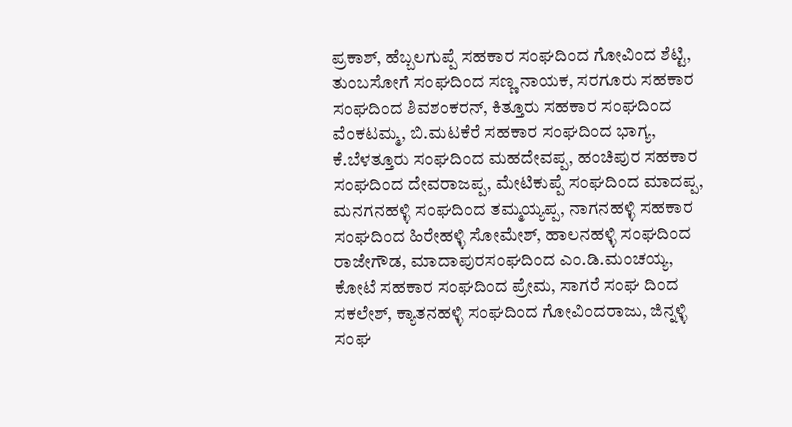ಪ್ರಕಾಶ್, ಹೆಬ್ಬಲಗುಪ್ಪೆ ಸಹಕಾರ ಸಂಘದಿಂದ ಗೋವಿಂದ ಶೆಟ್ಟಿ, ತುಂಬಸೋಗೆ ಸಂಘದಿಂದ ಸಣ್ಣ ನಾಯಕ, ಸರಗೂರು ಸಹಕಾರ ಸಂಘದಿಂದ ಶಿವಶಂಕರನ್, ಕಿತ್ತೂರು ಸಹಕಾರ ಸಂಘದಿಂದ ವೆಂಕಟಮ್ಮ, ಬಿ.ಮಟಕೆರೆ ಸಹಕಾರ ಸಂಘದಿಂದ ಭಾಗ್ಯ, ಕೆ.ಬೆಳತ್ತೂರು ಸಂಘದಿಂದ ಮಹದೇವಪ್ಪ, ಹಂಚಿಪುರ ಸಹಕಾರ ಸಂಘದಿಂದ ದೇವರಾಜಪ್ಪ, ಮೇಟಿಕುಪ್ಪೆ ಸಂಘದಿಂದ ಮಾದಪ್ಪ, ಮನಗನಹಳ್ಳಿ ಸಂಘದಿಂದ ತಮ್ಮಯ್ಯಪ್ಪ, ನಾಗನಹಳ್ಳಿ ಸಹಕಾರ ಸಂಘದಿಂದ ಹಿರೇಹಳ್ಳಿ ಸೋಮೇಶ್, ಹಾಲನಹಳ್ಳಿ ಸಂಘದಿಂದ ರಾಜೇಗೌಡ, ಮಾದಾಪುರಸಂಘದಿಂದ ಎಂ.ಡಿ.ಮಂಚಯ್ಯ, ಕೋಟೆ ಸಹಕಾರ ಸಂಘದಿಂದ ಪ್ರೇಮ, ಸಾಗರೆ ಸಂಘ ದಿಂದ ಸಕಲೇಶ್, ಕ್ಯಾತನಹಳ್ಳಿ ಸಂಘದಿಂದ ಗೋವಿಂದರಾಜು, ಜಿನ್ನಳ್ಳಿ ಸಂಘ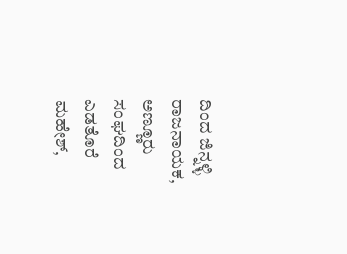ದಿಂದ ಜಿನ್ನಳ್ಳಿ ರಾಜನಾಯಕ, ಅಣ್ಣೂರು ಸಂಘದಿಂದ ಎಡತೊರೆ ಮಹೇಶ್,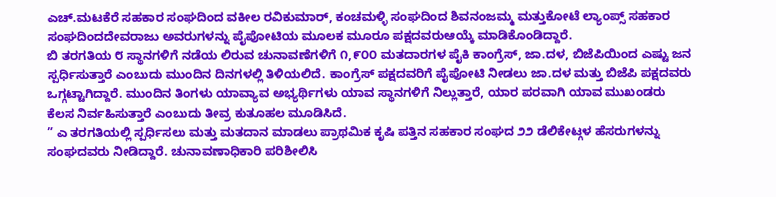ಎಚ್.ಮಟಕೆರೆ ಸಹಕಾರ ಸಂಘದಿಂದ ವಕೀಲ ರವಿಕುಮಾರ್, ಕಂಚಮಳ್ಳಿ ಸಂಘದಿಂದ ಶಿವನಂಜಮ್ಮ ಮತ್ತುಕೋಟೆ ಲ್ಯಾಂಪ್ಸ್ ಸಹಕಾರ ಸಂಘದಿಂದದೇವರಾಜು ಅವರುಗಳನ್ನು ಪೈಪೋಟಿಯ ಮೂಲಕ ಮೂರೂ ಪಕ್ಷದವರುಆಯ್ಕೆ ಮಾಡಿಕೊಂಡಿದ್ದಾರೆ.
ಬಿ ತರಗತಿಯ ೮ ಸ್ಥಾನಗಳಿಗೆ ನಡೆಯ ಲಿರುವ ಚುನಾವಣೆಗಳಿಗೆ ೧,೯೦೦ ಮತದಾರಗಳ ಪೈಕಿ ಕಾಂಗ್ರೆಸ್, ಜಾ.ದಳ, ಬಿಜೆಪಿಯಿಂದ ಎಷ್ಟು ಜನ ಸ್ಪರ್ಧಿಸುತ್ತಾರೆ ಎಂಬುದು ಮುಂದಿನ ದಿನಗಳಲ್ಲಿ ತಿಳಿಯಲಿದೆ. ಕಾಂಗ್ರೆಸ್ ಪಕ್ಷದವರಿಗೆ ಪೈಪೋಟಿ ನೀಡಲು ಜಾ.ದಳ ಮತ್ತು ಬಿಜೆಪಿ ಪಕ್ಷದವರು ಒಗ್ಗಟ್ಟಾಗಿದ್ದಾರೆ. ಮುಂದಿನ ತಿಂಗಳು ಯಾವ್ಯಾವ ಅಭ್ಯರ್ಥಿಗಳು ಯಾವ ಸ್ಥಾನಗಳಿಗೆ ನಿಲ್ಲುತ್ತಾರೆ, ಯಾರ ಪರವಾಗಿ ಯಾವ ಮುಖಂಡರು ಕೆಲಸ ನಿರ್ವಹಿಸುತ್ತಾರೆ ಎಂಬುದು ತೀವ್ರ ಕುತೂಹಲ ಮೂಡಿಸಿದೆ.
” ಎ ತರಗತಿಯಲ್ಲಿ ಸ್ಪರ್ಧಿಸಲು ಮತ್ತು ಮತದಾನ ಮಾಡಲು ಪ್ರಾಥಮಿಕ ಕೃಷಿ ಪತ್ತಿನ ಸಹಕಾರ ಸಂಘದ ೨೨ ಡೆಲಿಕೇಟ್ಗಳ ಹೆಸರುಗಳನ್ನು ಸಂಘದವರು ನೀಡಿದ್ದಾರೆ. ಚುನಾವಣಾಧಿಕಾರಿ ಪರಿಶೀಲಿಸಿ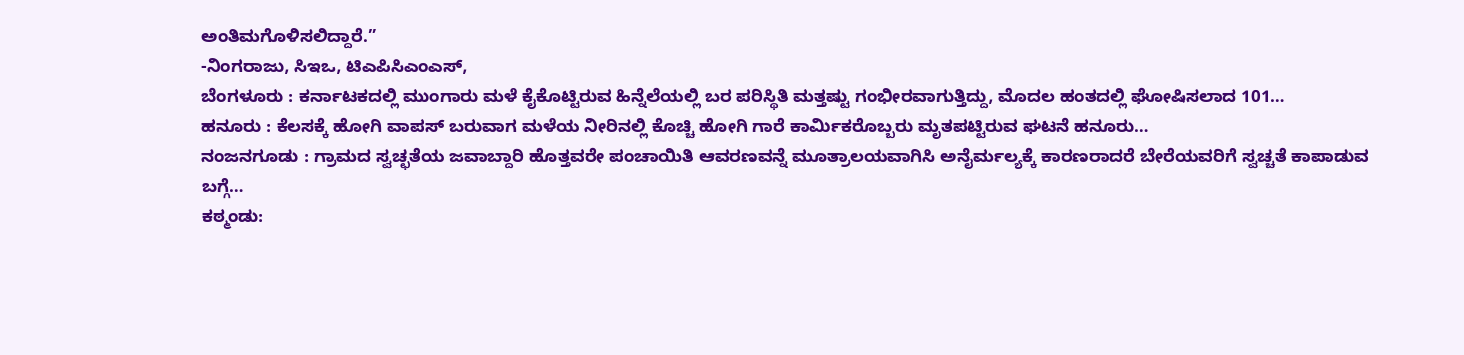ಅಂತಿಮಗೊಳಿಸಲಿದ್ದಾರೆ.”
-ನಿಂಗರಾಜು, ಸಿಇಒ, ಟಿಎಪಿಸಿಎಂಎಸ್,
ಬೆಂಗಳೂರು : ಕರ್ನಾಟಕದಲ್ಲಿ ಮುಂಗಾರು ಮಳೆ ಕೈಕೊಟ್ಟಿರುವ ಹಿನ್ನೆಲೆಯಲ್ಲಿ ಬರ ಪರಿಸ್ಥಿತಿ ಮತ್ತಷ್ಟು ಗಂಭೀರವಾಗುತ್ತಿದ್ದು, ಮೊದಲ ಹಂತದಲ್ಲಿ ಘೋಷಿಸಲಾದ 101…
ಹನೂರು : ಕೆಲಸಕ್ಕೆ ಹೋಗಿ ವಾಪಸ್ ಬರುವಾಗ ಮಳೆಯ ನೀರಿನಲ್ಲಿ ಕೊಚ್ಚಿ ಹೋಗಿ ಗಾರೆ ಕಾರ್ಮಿಕರೊಬ್ಬರು ಮೃತಪಟ್ಟಿರುವ ಘಟನೆ ಹನೂರು…
ನಂಜನಗೂಡು : ಗ್ರಾಮದ ಸ್ವಚ್ಛತೆಯ ಜವಾಬ್ದಾರಿ ಹೊತ್ತವರೇ ಪಂಚಾಯಿತಿ ಆವರಣವನ್ನೆ ಮೂತ್ರಾಲಯವಾಗಿಸಿ ಅನೈರ್ಮಲ್ಯಕ್ಕೆ ಕಾರಣರಾದರೆ ಬೇರೆಯವರಿಗೆ ಸ್ವಚ್ಚತೆ ಕಾಪಾಡುವ ಬಗ್ಗೆ…
ಕಠ್ಮಂಡು: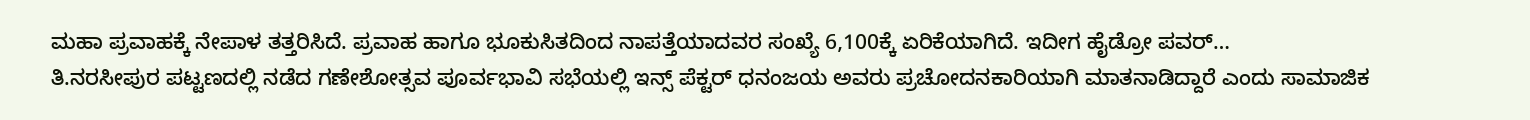ಮಹಾ ಪ್ರವಾಹಕ್ಕೆ ನೇಪಾಳ ತತ್ತರಿಸಿದೆ. ಪ್ರವಾಹ ಹಾಗೂ ಭೂಕುಸಿತದಿಂದ ನಾಪತ್ತೆಯಾದವರ ಸಂಖ್ಯೆ 6,100ಕ್ಕೆ ಏರಿಕೆಯಾಗಿದೆ. ಇದೀಗ ಹೈಡ್ರೋ ಪವರ್…
ತಿ.ನರಸೀಪುರ ಪಟ್ಟಣದಲ್ಲಿ ನಡೆದ ಗಣೇಶೋತ್ಸವ ಪೂರ್ವಭಾವಿ ಸಭೆಯಲ್ಲಿ ಇನ್ಸ್ ಪೆಕ್ಟರ್ ಧನಂಜಯ ಅವರು ಪ್ರಚೋದನಕಾರಿಯಾಗಿ ಮಾತನಾಡಿದ್ದಾರೆ ಎಂದು ಸಾಮಾಜಿಕ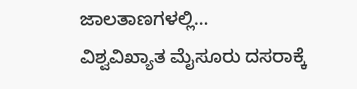ಜಾಲತಾಣಗಳಲ್ಲಿ…
ವಿಶ್ವವಿಖ್ಯಾತ ಮೈಸೂರು ದಸರಾಕ್ಕೆ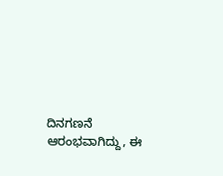ದಿನಗಣನೆ ಆರಂಭವಾಗಿದ್ದು, ಈ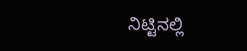ನಿಟ್ಟಿನಲ್ಲಿ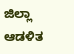ಜಿಲ್ಲಾ ಆಡಳಿತ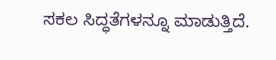ಸಕಲ ಸಿದ್ಧತೆಗಳನ್ನೂ ಮಾಡುತ್ತಿದೆ.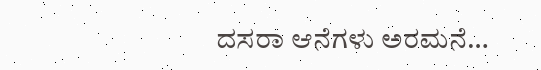ದಸರಾ ಆನೆಗಳು ಅರಮನೆ…